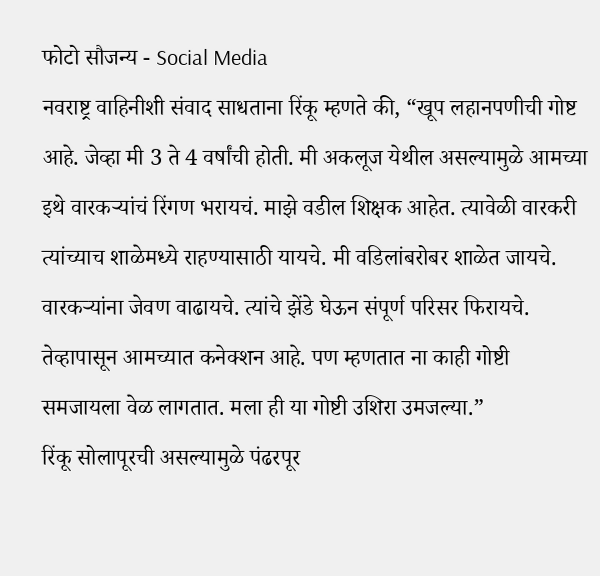फोटो सौजन्य - Social Media
नवराष्ट्र वाहिनीशी संवाद साधताना रिंकू म्हणते की, “खूप लहानपणीची गोष्ट आहे. जेव्हा मी 3 ते 4 वर्षांची होती. मी अकलूज येथील असल्यामुळे आमच्या इथे वारकऱ्यांचं रिंगण भरायचं. माझे वडील शिक्षक आहेत. त्यावेळी वारकरी त्यांच्याच शाळेमध्ये राहण्यासाठी यायचे. मी वडिलांबरोबर शाळेत जायचे. वारकऱ्यांना जेवण वाढायचे. त्यांचे झेंडे घेऊन संपूर्ण परिसर फिरायचे. तेव्हापासून आमच्यात कनेक्शन आहे. पण म्हणतात ना काही गोष्टी समजायला वेळ लागतात. मला ही या गोष्टी उशिरा उमजल्या.”
रिंकू सोलापूरची असल्यामुळे पंढरपूर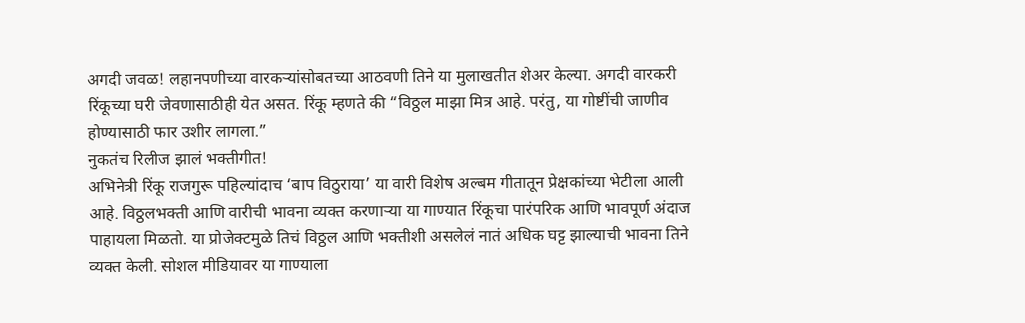अगदी जवळ! लहानपणीच्या वारकऱ्यांसोबतच्या आठवणी तिने या मुलाखतीत शेअर केल्या. अगदी वारकरी रिंकूच्या घरी जेवणासाठीही येत असत. रिंकू म्हणते की “विठ्ठल माझा मित्र आहे. परंतु, या गोष्टींची जाणीव होण्यासाठी फार उशीर लागला.”
नुकतंच रिलीज झालं भक्तीगीत!
अभिनेत्री रिंकू राजगुरू पहिल्यांदाच ‘बाप विठुराया’ या वारी विशेष अल्बम गीतातून प्रेक्षकांच्या भेटीला आली आहे. विठ्ठलभक्ती आणि वारीची भावना व्यक्त करणाऱ्या या गाण्यात रिंकूचा पारंपरिक आणि भावपूर्ण अंदाज पाहायला मिळतो. या प्रोजेक्टमुळे तिचं विठ्ठल आणि भक्तीशी असलेलं नातं अधिक घट्ट झाल्याची भावना तिने व्यक्त केली. सोशल मीडियावर या गाण्याला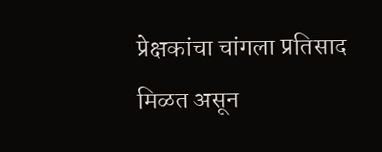प्रेक्षकांचा चांगला प्रतिसाद मिळत असून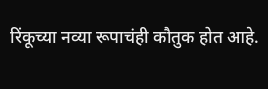रिंकूच्या नव्या रूपाचंही कौतुक होत आहे.